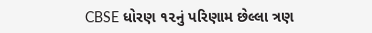CBSE ધોરણ ૧૨નું પરિણામ છેલ્લા ત્રણ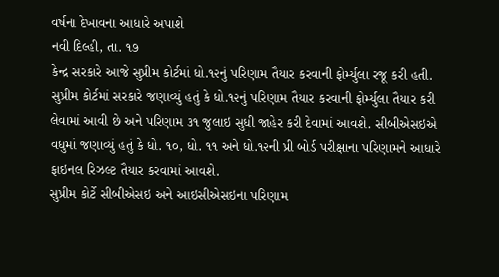વર્ષના દેખાવના આધારે અપાશે
નવી દિલ્હી, તા. ૧૭
કેન્દ્ર સરકારે આજે સુપ્રીમ કોર્ટમાં ધો.૧૨નું પરિણામ તૈયાર કરવાની ફોર્મ્યુલા રજૂ કરી હતી. સુપ્રીમ કોર્ટમાં સરકારે જણાવ્યું હતું કે ધો.૧૨નું પરિણામ તૈયાર કરવાની ફોર્મ્યુલા તૈયાર કરી લેવામાં આવી છે અને પરિણામ ૩૧ જુલાઇ સુધી જાહેર કરી દેવામાં આવશે. સીબીએસઇએ વધુમાં જણાવ્યું હતું કે ધો. ૧૦, ધો. ૧૧ અને ધો.૧૨ની પ્રી બોર્ડ પરીક્ષાના પરિણામને આધારે ફાઇનલ રિઝલ્ટ તૈયાર કરવામાં આવશે.
સુપ્રીમ કોર્ટે સીબીએસઇ અને આઇસીએસઇના પરિણામ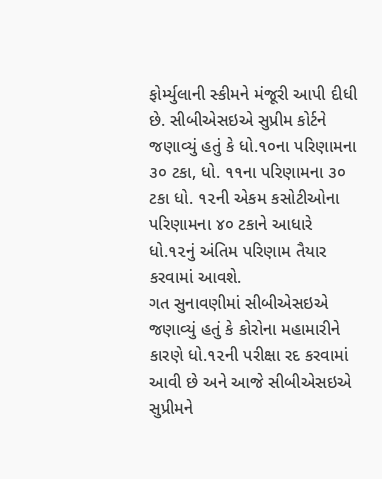ફોર્મ્યુલાની સ્કીમને મંજૂરી આપી દીધી છે. સીબીએસઇએ સુપ્રીમ કોર્ટને જણાવ્યું હતું કે ધો.૧૦ના પરિણામના ૩૦ ટકા, ધો. ૧૧ના પરિણામના ૩૦ ટકા ધો. ૧૨ની એકમ કસોટીઓના પરિણામના ૪૦ ટકાને આધારે ધો.૧૨નું અંતિમ પરિણામ તૈયાર કરવામાં આવશે.
ગત સુનાવણીમાં સીબીએસઇએ જણાવ્યું હતું કે કોરોના મહામારીને કારણે ધો.૧૨ની પરીક્ષા રદ કરવામાં આવી છે અને આજે સીબીએસઇએ સુપ્રીમને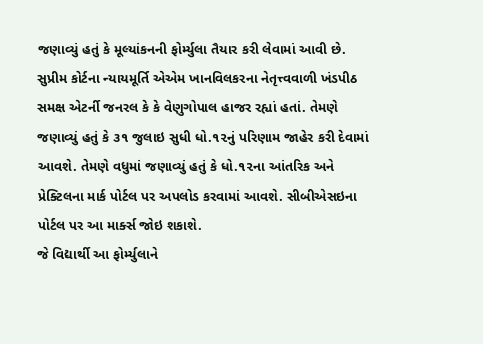જણાવ્યું હતું કે મૂલ્યાંકનની ફોર્મ્યુલા તૈયાર કરી લેવામાં આવી છે.
સુપ્રીમ કોર્ટના ન્યાયમૂર્તિ એએમ ખાનવિલકરના નેતૃત્ત્વવાળી ખંડપીઠ સમક્ષ એટર્ની જનરલ કે કે વેણુગોપાલ હાજર રહ્યાં હતાં. તેમણે જણાવ્યું હતું કે ૩૧ જુલાઇ સુધી ધો.૧૨નું પરિણામ જાહેર કરી દેવામાં આવશે. તેમણે વધુમાં જણાવ્યું હતું કે ધો.૧૨ના આંતરિક અને પ્રેક્ટિલના માર્ક પોર્ટલ પર અપલોડ કરવામાં આવશે. સીબીએસઇના પોર્ટલ પર આ માર્ક્સ જોઇ શકાશે.
જે વિદ્યાર્થી આ ફોર્મ્યુલાને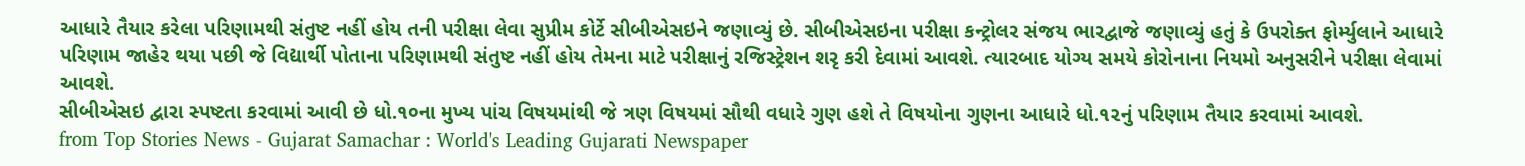આધારે તૈયાર કરેલા પરિણામથી સંતુષ્ટ નહીં હોય તની પરીક્ષા લેવા સુપ્રીમ કોર્ટે સીબીએસઇને જણાવ્યું છે. સીબીએસઇના પરીક્ષા કન્ટ્રોલર સંજય ભારદ્વાજે જણાવ્યું હતું કે ઉપરોક્ત ફોર્મ્યુલાને આધારે પરિણામ જાહેર થયા પછી જે વિદ્યાર્થી પોતાના પરિણામથી સંતુષ્ટ નહીં હોય તેમના માટે પરીક્ષાનું રજિસ્ટ્રેશન શરૃ કરી દેવામાં આવશે. ત્યારબાદ યોગ્ય સમયે કોરોનાના નિયમો અનુસરીને પરીક્ષા લેવામાં આવશે.
સીબીએસઇ દ્વારા સ્પષ્ટતા કરવામાં આવી છે ધો.૧૦ના મુખ્ય પાંચ વિષયમાંથી જે ત્રણ વિષયમાં સૌથી વધારે ગુણ હશે તે વિષયોના ગુણના આધારે ધો.૧૨નું પરિણામ તૈયાર કરવામાં આવશે.
from Top Stories News - Gujarat Samachar : World's Leading Gujarati Newspaper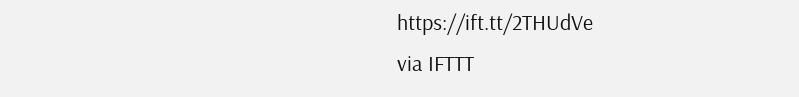https://ift.tt/2THUdVe
via IFTTT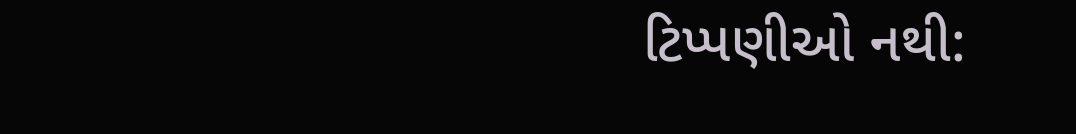ટિપ્પણીઓ નથી: